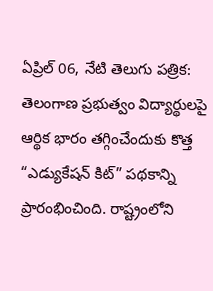ఏప్రిల్ 06, నేటి తెలుగు పత్రిక: తెలంగాణ ప్రభుత్వం విద్యార్థులపై ఆర్థిక భారం తగ్గించేందుకు కొత్త “ఎడ్యుకేషన్ కిట్” పథకాన్ని ప్రారంభించింది. రాష్ట్రంలోని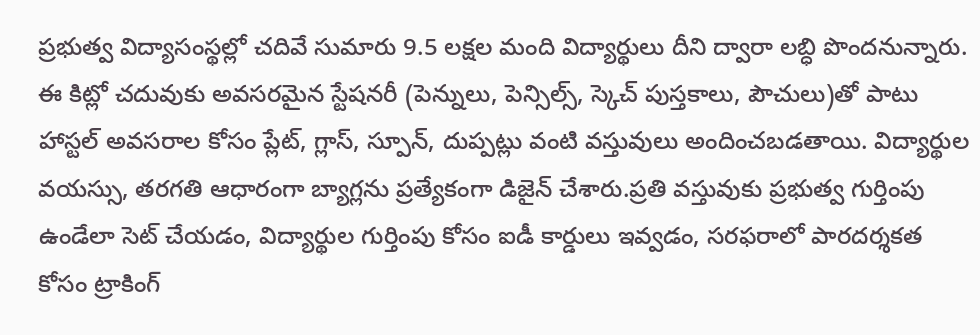ప్రభుత్వ విద్యాసంస్థల్లో చదివే సుమారు 9.5 లక్షల మంది విద్యార్థులు దీని ద్వారా లబ్ధి పొందనున్నారు. ఈ కిట్లో చదువుకు అవసరమైన స్టేషనరీ (పెన్నులు, పెన్సిల్స్, స్కెచ్ పుస్తకాలు, పౌచులు)తో పాటు హాస్టల్ అవసరాల కోసం ప్లేట్, గ్లాస్, స్పూన్, దుప్పట్లు వంటి వస్తువులు అందించబడతాయి. విద్యార్థుల వయస్సు, తరగతి ఆధారంగా బ్యాగ్లను ప్రత్యేకంగా డిజైన్ చేశారు.ప్రతి వస్తువుకు ప్రభుత్వ గుర్తింపు ఉండేలా సెట్ చేయడం, విద్యార్థుల గుర్తింపు కోసం ఐడీ కార్డులు ఇవ్వడం, సరఫరాలో పారదర్శకత కోసం ట్రాకింగ్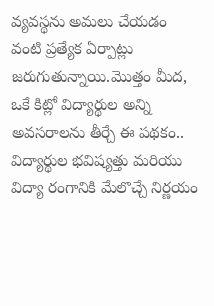వ్యవస్థను అమలు చేయడం వంటి ప్రత్యేక ఏర్పాట్లు జరుగుతున్నాయి.మొత్తం మీద, ఒకే కిట్లో విద్యార్థుల అన్ని అవసరాలను తీర్చే ఈ పథకం.. విద్యార్థుల భవిష్యత్తు మరియు విద్యా రంగానికి మేలొచ్చే నిర్ణయం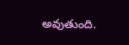అవుతుంది.